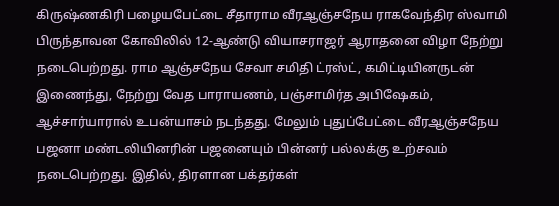கிருஷ்ணகிரி பழையபேட்டை சீதாராம வீரஆஞ்சநேய ராகவேந்திர ஸ்வாமி பிருந்தாவன கோவிலில் 12-ஆண்டு வியாசராஜர் ஆராதனை விழா நேற்று நடைபெற்றது. ராம ஆஞ்சநேய சேவா சமிதி ட்ரஸ்ட், கமிட்டியினருடன் இணைந்து, நேற்று வேத பாராயணம், பஞ்சாமிர்த அபிஷேகம், ஆச்சார்யாரால் உபன்யாசம் நடந்தது. மேலும் புதுப்பேட்டை வீரஆஞ்சநேய பஜனா மண்டலியினரின் பஜனையும் பின்னர் பல்லக்கு உற்சவம் நடைபெற்றது. இதில், திரளான பக்தர்கள்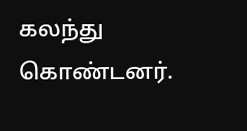கலந்து கொண்டனர்.